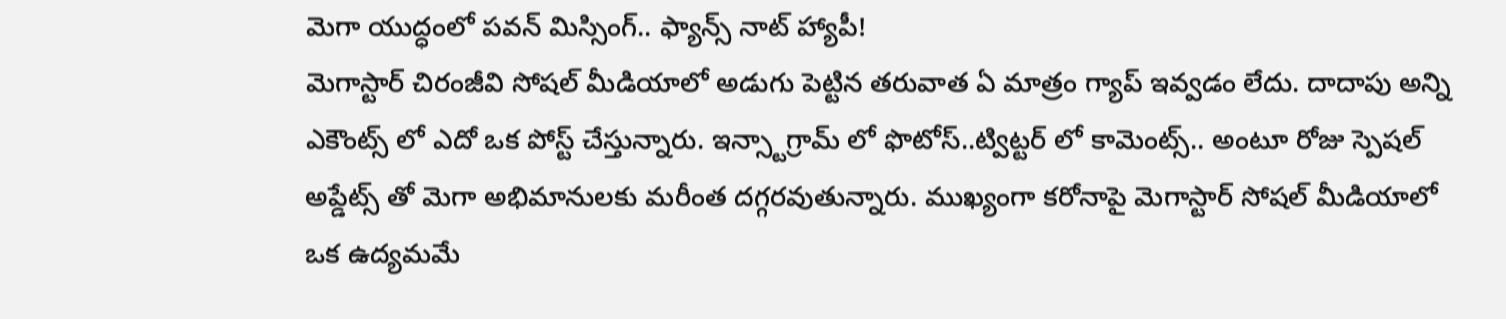మెగా యుద్ధంలో పవన్ మిస్సింగ్.. ఫ్యాన్స్ నాట్ హ్యాపీ!
మెగాస్టార్ చిరంజీవి సోషల్ మీడియాలో అడుగు పెట్టిన తరువాత ఏ మాత్రం గ్యాప్ ఇవ్వడం లేదు. దాదాపు అన్ని ఎకౌంట్స్ లో ఎదో ఒక పోస్ట్ చేస్తున్నారు. ఇన్స్టాగ్రామ్ లో ఫొటోస్..ట్విట్టర్ లో కామెంట్స్.. అంటూ రోజు స్పెషల్ అప్డేట్స్ తో మెగా అభిమానులకు మరీంత దగ్గరవుతున్నారు. ముఖ్యంగా కరోనాపై మెగాస్టార్ సోషల్ మీడియాలో ఒక ఉద్యమమే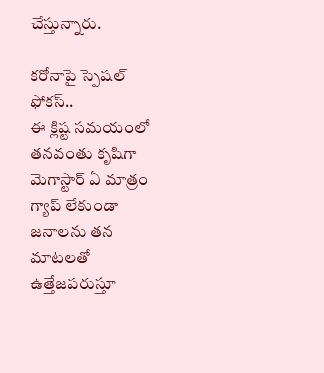చేస్తున్నారు.

కరోనాపై స్పెషల్ ఫోకస్..
ఈ క్లిష్ట సమయంలో తనవంతు కృషిగా మెగాస్టార్ ఏ మాత్రం గ్యాప్ లేకుండా జనాలను తన మాటలతో ఉత్తేజపరుస్తూ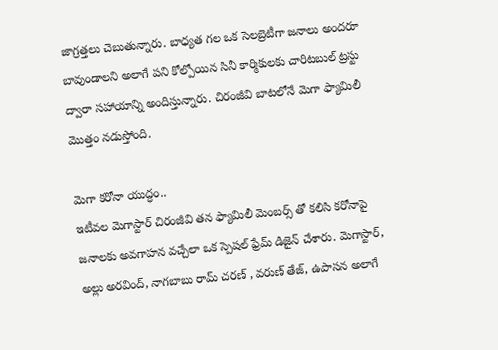జాగ్రత్తలు చెబుతున్నారు. బాధ్యత గల ఒక సెలబ్రెటీగా జనాలు అందరూ బావుండాలని అలాగే పని కోల్పోయిన సినీ కార్మికులకు చారిటబుల్ ట్రస్టు ద్వారా సహాయాన్ని అందిస్తున్నారు. చిరంజీవి బాటలోనే మెగా ఫ్యామిలీ మొత్తం నడుస్తోంది.

మెగా కరోనా యుద్ధం..
ఇటీవల మెగాస్టార్ చిరంజీవి తన ఫ్యామిలీ మెంబర్స్ తో కలిసి కరోనాపై జనాలకు అవగాహన వచ్చేలా ఒక స్పెషల్ ఫ్రేమ్ డిజైన్ చేశారు. మెగాస్టార్, అల్లు అరవింద్, నాగబాబు రామ్ చరణ్ , వరుణ్ తేజ్, ఉపాసన అలాగే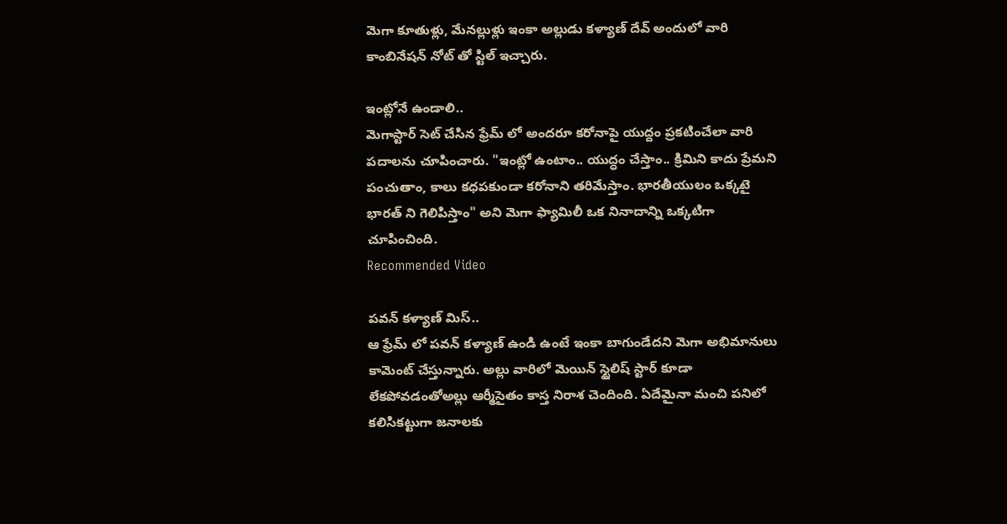మెగా కూతుళ్లు, మేనల్లుళ్లు ఇంకా అల్లుడు కళ్యాణ్ దేవ్ అందులో వారి కాంబినేషన్ నోట్ తో స్టిల్ ఇచ్చారు.

ఇంట్లోనే ఉండాలి..
మెగాస్టార్ సెట్ చేసిన ఫ్రేమ్ లో అందరూ కరోనాపై యుద్దం ప్రకటించేలా వారి పదాలను చూపించారు. "ఇంట్లో ఉంటాం.. యుద్ధం చేస్తాం.. క్రిమిని కాదు ప్రేమని పంచుతాం, కాలు కధపకుండా కరోనాని తరిమేస్తాం. భారతీయులం ఒక్కటై భారత్ ని గెలిపిస్తాం" అని మెగా ఫ్యామిలీ ఒక నినాదాన్ని ఒక్కటిగా చూపించింది.
Recommended Video

పవన్ కళ్యాణ్ మిస్..
ఆ ఫ్రేమ్ లో పవన్ కళ్యాణ్ ఉండి ఉంటే ఇంకా బాగుండేదని మెగా అభిమానులు కామెంట్ చేస్తున్నారు. అల్లు వారిలో మెయిన్ స్టైలిష్ స్టార్ కూడా లేకపోవడంతోఅల్లు ఆర్మీసైతం కాస్త నిరాశ చెందింది. ఏదేమైనా మంచి పనిలో కలిసికట్టుగా జనాలకు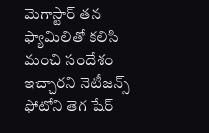మెగాస్టార్ తన ఫ్యామిలితో కలిసి మంచి సందేశం ఇచ్చారని నెటీజన్స్ ఫోటోని తెగ షేర్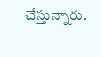చేస్తున్నారు.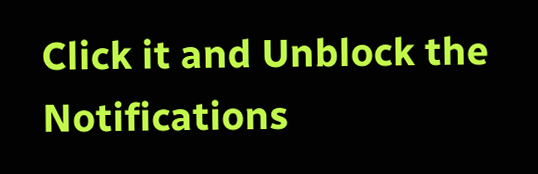Click it and Unblock the Notifications